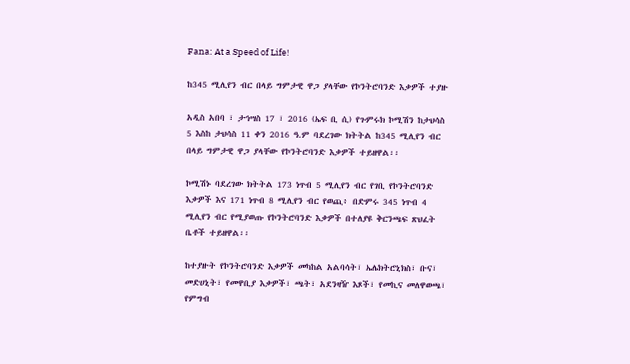Fana: At a Speed of Life!

ከ345 ሚሊየን ብር በላይ ግምታዊ ዋጋ ያላቸው የኮንትሮባንድ እቃዎች ተያዙ

አዲስ አበባ ፣ ታኅሣስ 17 ፣ 2016 (ኤፍ ቢ ሲ) የጉምሩክ ኮሚሽን ከታህሳስ 5 እስከ ታህሳስ 11 ቀን 2016 ዓ.ም ባደረገው ክትትል ከ345 ሚሊየን ብር በላይ ግምታዊ ዋጋ ያላቸው የኮንትሮባንድ እቃዎች ተይዘዋል፡፡

ኮሚሽኑ ባደረገው ክትትል 173 ነጥብ 5 ሚሊየን ብር የገቢ የኮንትሮባንድ እቃዎች እና 171 ነጥብ 8 ሚሊየን ብር የወጪ፥ በድምሩ 345 ነጥብ 4 ሚሊየን ብር የሚያወጡ የኮንትሮባንድ እቃዎች በተለያዩ ቅርንጫፍ ጽህፈት ቤቶች ተይዘዋል፡፡

ከተያዙት የኮንትሮባንድ እቃዎች መካከል አልባሳት፣ ኤሌክትሮኒክስ፣ ቡና፣ መድሀኒት፣ የመዋቢያ እቃዎች፣ ጫት፣ አደንዛዥ እጾች፣ የመኪና መለዋወጫ፣ የምግብ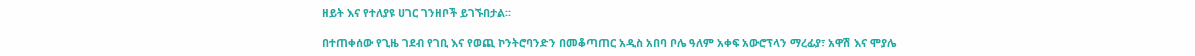ዘይት እና የተለያዩ ሀገር ገንዘቦች ይገኙበታል፡፡

በተጠቀሰው የጊዜ ገደብ የገቢ እና የወጪ ኮንትሮባንድን በመቆጣጠር አዲስ አበባ ቦሌ ዓለም አቀፍ አውሮፕላን ማረፊያ፣ አዋሽ እና ሞያሌ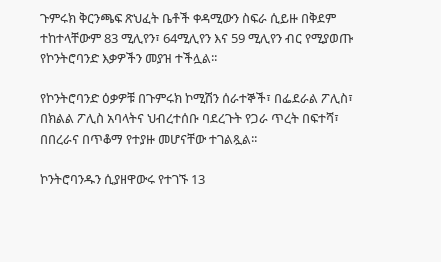ጉምሩክ ቅርንጫፍ ጽህፈት ቤቶች ቀዳሚውን ስፍራ ሲይዙ በቅደም ተከተላቸውም 83 ሚሊየን፣ 64ሚሊየን እና 59 ሚሊየን ብር የሚያወጡ የኮንትሮባንድ እቃዎችን መያዝ ተችሏል፡፡

የኮንትሮባንድ ዕቃዎቹ በጉምሩክ ኮሚሽን ሰራተኞች፣ በፌደራል ፖሊስ፣ በክልል ፖሊስ አባላትና ህብረተሰቡ ባደረጉት የጋራ ጥረት በፍተሻ፣ በበረራና በጥቆማ የተያዙ መሆናቸው ተገልጿል፡፡

ኮንትሮባንዱን ሲያዘዋውሩ የተገኙ 13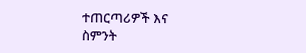ተጠርጣሪዎች እና ስምንት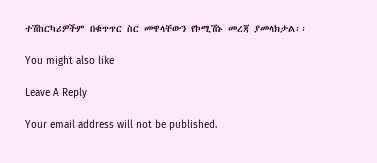ተሽከርካሪዎችም በቁጥጥር ስር መዋላቸውን የኮሚሽኑ መረጃ ያመላክታል፡፡

You might also like

Leave A Reply

Your email address will not be published.